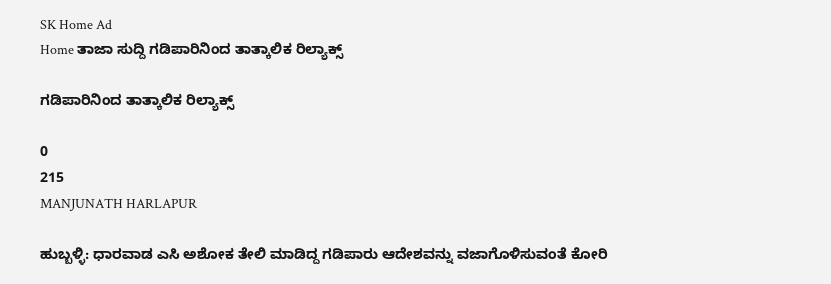SK Home Ad
Home ತಾಜಾ ಸುದ್ದಿ ಗಡಿಪಾರಿನಿಂದ ತಾತ್ಕಾಲಿಕ ರಿಲ್ಯಾಕ್ಸ್

ಗಡಿಪಾರಿನಿಂದ ತಾತ್ಕಾಲಿಕ ರಿಲ್ಯಾಕ್ಸ್

0
215
MANJUNATH HARLAPUR

ಹುಬ್ಬಳ್ಳಿ: ಧಾರವಾಡ ಎಸಿ ಅಶೋಕ ತೇಲಿ ಮಾಡಿದ್ದ ಗಡಿಪಾರು ಆದೇಶವನ್ನು ವಜಾಗೊಳಿಸುವಂತೆ ಕೋರಿ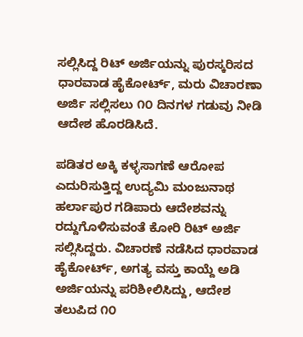ಸಲ್ಲಿಸಿದ್ದ ರಿಟ್ ಅರ್ಜಿಯನ್ನು ಪುರಸ್ಕರಿಸದ ಧಾರವಾಡ ಹೈಕೋರ್ಟ್, ಮರು ವಿಚಾರಣಾ ಅರ್ಜಿ ಸಲ್ಲಿಸಲು ೧೦ ದಿನಗಳ ಗಡುವು ನೀಡಿ ಆದೇಶ ಹೊರಡಿಸಿದೆ.

ಪಡಿತರ ಅಕ್ಕಿ ಕಳ್ಳಸಾಗಣೆ ಆರೋಪ ಎದುರಿಸುತ್ತಿದ್ದ ಉದ್ಯಮಿ ಮಂಜುನಾಥ ಹರ್ಲಾಪುರ ಗಡಿಪಾರು ಆದೇಶವನ್ನು ರದ್ದುಗೊಳಿಸುವಂತೆ ಕೋರಿ ರಿಟ್ ಅರ್ಜಿ ಸಲ್ಲಿಸಿದ್ದರು. ವಿಚಾರಣೆ ನಡೆಸಿದ ಧಾರವಾಡ ಹೈಕೋರ್ಟ್, ಅಗತ್ಯ ವಸ್ತು ಕಾಯ್ದೆ ಅಡಿ ಅರ್ಜಿಯನ್ನು ಪರಿಶೀಲಿಸಿದ್ದು, ಆದೇಶ ತಲುಪಿದ ೧೦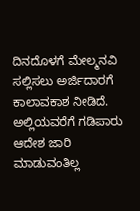ದಿನದೊಳಗೆ ಮೇಲ್ಮನವಿ ಸಲ್ಲಿಸಲು ಅರ್ಜಿದಾರಗೆ ಕಾಲಾವಕಾಶ ನೀಡಿದೆ. ಅಲ್ಲಿಯವರೆಗೆ ಗಡಿಪಾರು ಆದೇಶ ಜಾರಿ ಮಾಡುವಂತಿಲ್ಲ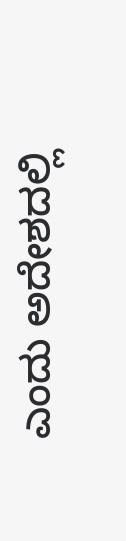ಎಂದು ಅದೇಶದಲ್ಲಿ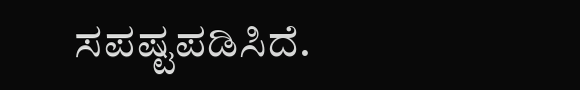ಸಪಷ್ಟಪಡಿಸಿದೆ.